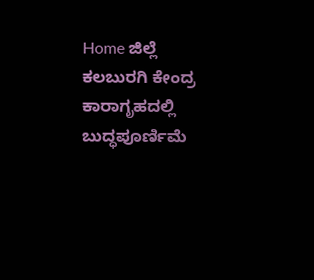Home ಜಿಲ್ಲೆ ಕಲಬುರಗಿ ಕೇಂದ್ರ ಕಾರಾಗೃಹದಲ್ಲಿ ಬುದ್ಧಪೂರ್ಣಿಮೆ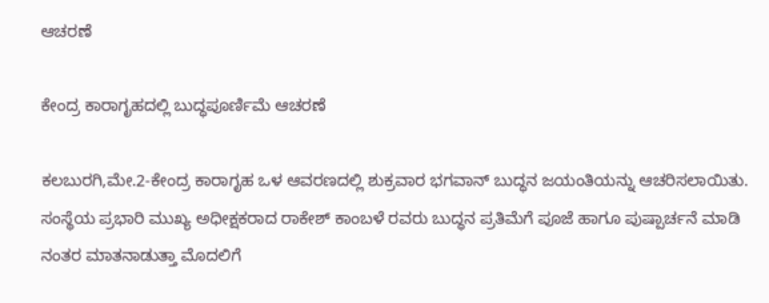ಆಚರಣೆ

ಕೇಂದ್ರ ಕಾರಾಗೃಹದಲ್ಲಿ ಬುದ್ಧಪೂರ್ಣಿಮೆ ಆಚರಣೆ

ಕಲಬುರಗಿ,ಮೇ.2-ಕೇಂದ್ರ ಕಾರಾಗೃಹ ಒಳ ಆವರಣದಲ್ಲಿ ಶುಕ್ರವಾರ ಭಗವಾನ್ ಬುದ್ಧನ ಜಯಂತಿಯನ್ನು ಆಚರಿಸಲಾಯಿತು.
ಸಂಸ್ಥೆಯ ಪ್ರಭಾರಿ ಮುಖ್ಯ ಅಧೀಕ್ಷಕರಾದ ರಾಕೇಶ್ ಕಾಂಬಳೆ ರವರು ಬುದ್ಧನ ಪ್ರತಿಮೆಗೆ ಪೂಜೆ ಹಾಗೂ ಪುಷ್ಪಾರ್ಚನೆ ಮಾಡಿ ನಂತರ ಮಾತನಾಡುತ್ತಾ ಮೊದಲಿಗೆ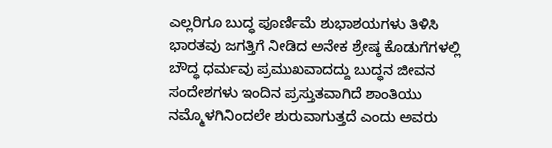ಎಲ್ಲರಿಗೂ ಬುದ್ಧ ಪೂರ್ಣಿಮೆ ಶುಭಾಶಯಗಳು ತಿಳಿಸಿ ಭಾರತವು ಜಗತ್ತಿಗೆ ನೀಡಿದ ಅನೇಕ ಶ್ರೇಷ್ಠ ಕೊಡುಗೆಗಳಲ್ಲಿ ಬೌದ್ಧ ಧರ್ಮವು ಪ್ರಮುಖವಾದದ್ದು ಬುದ್ಧನ ಜೀವನ ಸಂದೇಶಗಳು ಇಂದಿನ ಪ್ರಸ್ತುತವಾಗಿದೆ ಶಾಂತಿಯು ನಮ್ಮೊಳಗಿನಿಂದಲೇ ಶುರುವಾಗುತ್ತದೆ ಎಂದು ಅವರು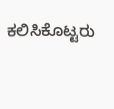ಕಲಿಸಿಕೊಟ್ಟರು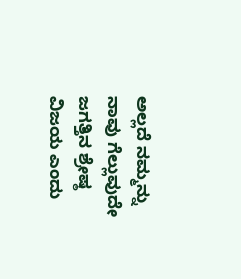ಅಲ್ಲದೆ ನಮ್ಮನ್ನು ನಾವು ಗೆಲ್ಲುವುದೇ ಜಗತ್ತಿನ ಶ್ರೇಷ್ಠ ವಿಜಯ ಎಂದು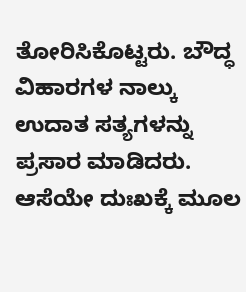ತೋರಿಸಿಕೊಟ್ಟರು. ಬೌದ್ಧ ವಿಹಾರಗಳ ನಾಲ್ಕು ಉದಾತ ಸತ್ಯಗಳನ್ನು ಪ್ರಸಾರ ಮಾಡಿದರು. ಆಸೆಯೇ ದುಃಖಕ್ಕೆ ಮೂಲ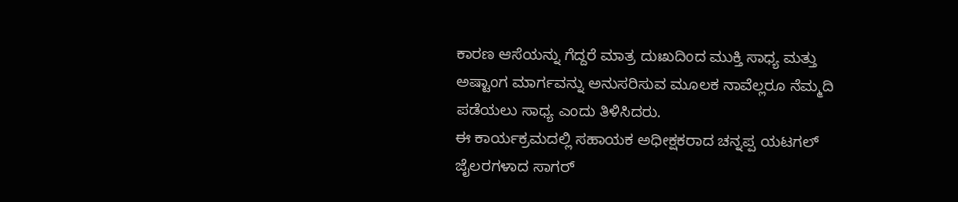ಕಾರಣ ಆಸೆಯನ್ನು ಗೆದ್ದರೆ ಮಾತ್ರ ದುಃಖದಿಂದ ಮುಕ್ತಿ ಸಾಧ್ಯ ಮತ್ತು ಅಷ್ಟಾಂಗ ಮಾರ್ಗವನ್ನು ಅನುಸರಿಸುವ ಮೂಲಕ ನಾವೆಲ್ಲರೂ ನೆಮ್ಮದಿ ಪಡೆಯಲು ಸಾಧ್ಯ ಎಂದು ತಿಳಿಸಿದರು.
ಈ ಕಾರ್ಯಕ್ರಮದಲ್ಲಿ ಸಹಾಯಕ ಅಧೀಕ್ಷಕರಾದ ಚನ್ನಪ್ಪ ಯಟಗಲ್ ಜೈಲರಗಳಾದ ಸಾಗರ್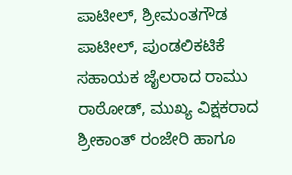ಪಾಟೀಲ್, ಶ್ರೀಮಂತಗೌಡ ಪಾಟೀಲ್, ಪುಂಡಲಿಕಟಿಕೆ ಸಹಾಯಕ ಜೈಲರಾದ ರಾಮು ರಾಠೋಡ್, ಮುಖ್ಯ ವಿಕ್ಷಕರಾದ ಶ್ರೀಕಾಂತ್ ರಂಜೇರಿ ಹಾಗೂ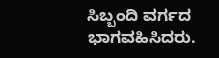ಸಿಬ್ಬಂದಿ ವರ್ಗದ ಭಾಗವಹಿಸಿದರು.